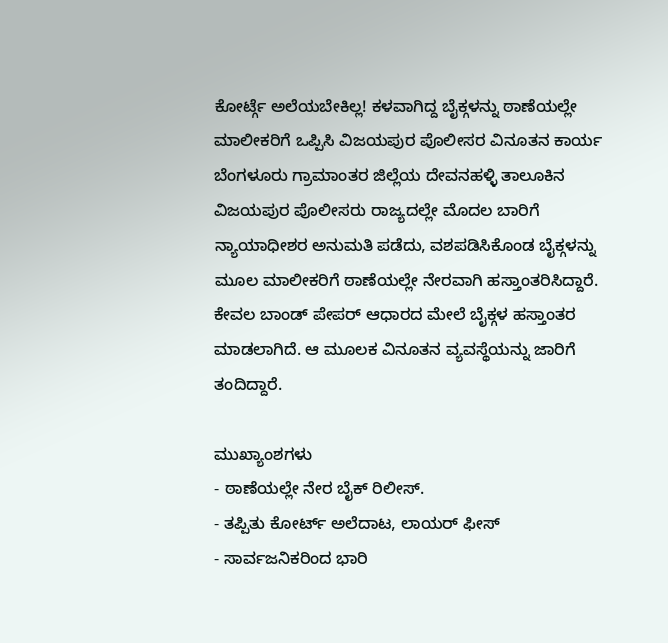ಕೋರ್ಟ್ಗೆ ಅಲೆಯಬೇಕಿಲ್ಲ! ಕಳವಾಗಿದ್ದ ಬೈಕ್ಗಳನ್ನು ಠಾಣೆಯಲ್ಲೇ ಮಾಲೀಕರಿಗೆ ಒಪ್ಪಿಸಿ ವಿಜಯಪುರ ಪೊಲೀಸರ ವಿನೂತನ ಕಾರ್ಯ
ಬೆಂಗಳೂರು ಗ್ರಾಮಾಂತರ ಜಿಲ್ಲೆಯ ದೇವನಹಳ್ಳಿ ತಾಲೂಕಿನ ವಿಜಯಪುರ ಪೊಲೀಸರು ರಾಜ್ಯದಲ್ಲೇ ಮೊದಲ ಬಾರಿಗೆ ನ್ಯಾಯಾಧೀಶರ ಅನುಮತಿ ಪಡೆದು, ವಶಪಡಿಸಿಕೊಂಡ ಬೈಕ್ಗಳನ್ನು ಮೂಲ ಮಾಲೀಕರಿಗೆ ಠಾಣೆಯಲ್ಲೇ ನೇರವಾಗಿ ಹಸ್ತಾಂತರಿಸಿದ್ದಾರೆ. ಕೇವಲ ಬಾಂಡ್ ಪೇಪರ್ ಆಧಾರದ ಮೇಲೆ ಬೈಕ್ಗಳ ಹಸ್ತಾಂತರ ಮಾಡಲಾಗಿದೆ. ಆ ಮೂಲಕ ವಿನೂತನ ವ್ಯವಸ್ಥೆಯನ್ನು ಜಾರಿಗೆ ತಂದಿದ್ದಾರೆ.

ಮುಖ್ಯಾಂಶಗಳು
- ಠಾಣೆಯಲ್ಲೇ ನೇರ ಬೈಕ್ ರಿಲೀಸ್.
- ತಪ್ಪಿತು ಕೋರ್ಟ್ ಅಲೆದಾಟ, ಲಾಯರ್ ಫೀಸ್
- ಸಾರ್ವಜನಿಕರಿಂದ ಭಾರಿ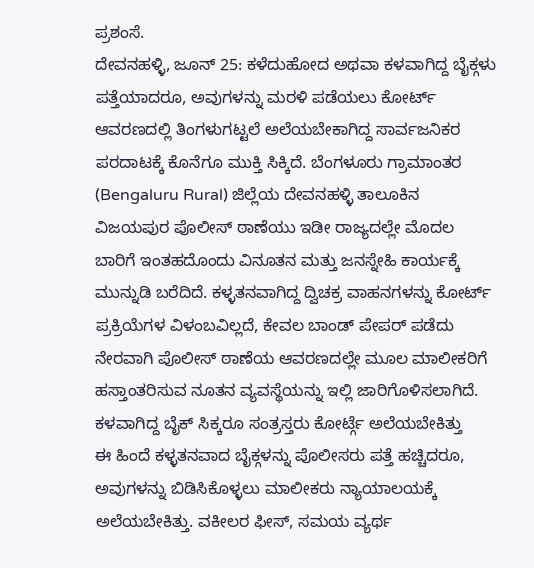ಪ್ರಶಂಸೆ.
ದೇವನಹಳ್ಳಿ, ಜೂನ್ 25: ಕಳೆದುಹೋದ ಅಥವಾ ಕಳವಾಗಿದ್ದ ಬೈಕ್ಗಳು ಪತ್ತೆಯಾದರೂ, ಅವುಗಳನ್ನು ಮರಳಿ ಪಡೆಯಲು ಕೋರ್ಟ್ ಆವರಣದಲ್ಲಿ ತಿಂಗಳುಗಟ್ಟಲೆ ಅಲೆಯಬೇಕಾಗಿದ್ದ ಸಾರ್ವಜನಿಕರ ಪರದಾಟಕ್ಕೆ ಕೊನೆಗೂ ಮುಕ್ತಿ ಸಿಕ್ಕಿದೆ. ಬೆಂಗಳೂರು ಗ್ರಾಮಾಂತರ (Bengaluru Rural) ಜಿಲ್ಲೆಯ ದೇವನಹಳ್ಳಿ ತಾಲೂಕಿನ ವಿಜಯಪುರ ಪೊಲೀಸ್ ಠಾಣೆಯು ಇಡೀ ರಾಜ್ಯದಲ್ಲೇ ಮೊದಲ ಬಾರಿಗೆ ಇಂತಹದೊಂದು ವಿನೂತನ ಮತ್ತು ಜನಸ್ನೇಹಿ ಕಾರ್ಯಕ್ಕೆ ಮುನ್ನುಡಿ ಬರೆದಿದೆ. ಕಳ್ಳತನವಾಗಿದ್ದ ದ್ವಿಚಕ್ರ ವಾಹನಗಳನ್ನು ಕೋರ್ಟ್ ಪ್ರಕ್ರಿಯೆಗಳ ವಿಳಂಬವಿಲ್ಲದೆ, ಕೇವಲ ಬಾಂಡ್ ಪೇಪರ್ ಪಡೆದು ನೇರವಾಗಿ ಪೊಲೀಸ್ ಠಾಣೆಯ ಆವರಣದಲ್ಲೇ ಮೂಲ ಮಾಲೀಕರಿಗೆ ಹಸ್ತಾಂತರಿಸುವ ನೂತನ ವ್ಯವಸ್ಥೆಯನ್ನು ಇಲ್ಲಿ ಜಾರಿಗೊಳಿಸಲಾಗಿದೆ.
ಕಳವಾಗಿದ್ದ ಬೈಕ್ ಸಿಕ್ಕರೂ ಸಂತ್ರಸ್ತರು ಕೋರ್ಟ್ಗೆ ಅಲೆಯಬೇಕಿತ್ತು
ಈ ಹಿಂದೆ ಕಳ್ಳತನವಾದ ಬೈಕ್ಗಳನ್ನು ಪೊಲೀಸರು ಪತ್ತೆ ಹಚ್ಚಿದರೂ, ಅವುಗಳನ್ನು ಬಿಡಿಸಿಕೊಳ್ಳಲು ಮಾಲೀಕರು ನ್ಯಾಯಾಲಯಕ್ಕೆ ಅಲೆಯಬೇಕಿತ್ತು. ವಕೀಲರ ಫೀಸ್, ಸಮಯ ವ್ಯರ್ಥ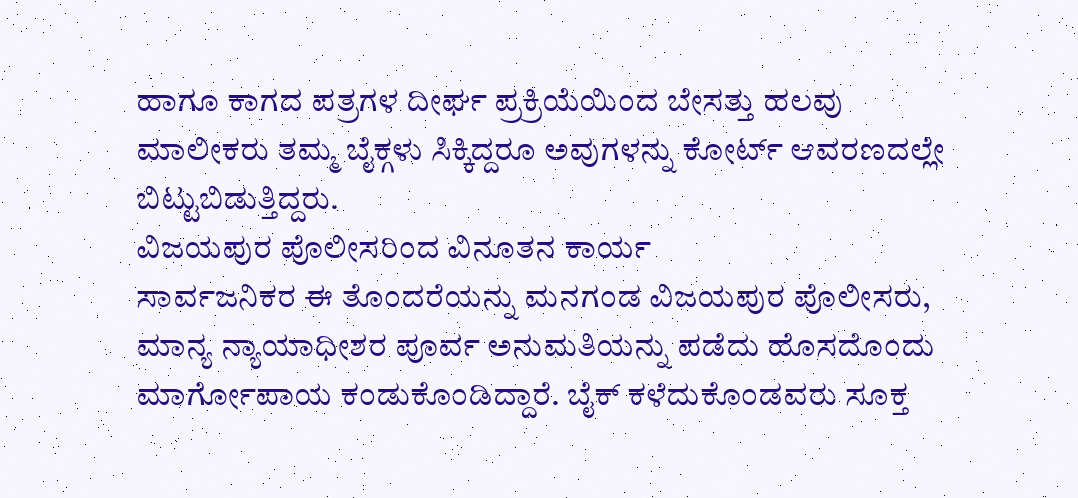ಹಾಗೂ ಕಾಗದ ಪತ್ರಗಳ ದೀರ್ಘ ಪ್ರಕ್ರಿಯೆಯಿಂದ ಬೇಸತ್ತು ಹಲವು ಮಾಲೀಕರು ತಮ್ಮ ಬೈಕ್ಗಳು ಸಿಕ್ಕಿದ್ದರೂ ಅವುಗಳನ್ನು ಕೋರ್ಟ್ ಆವರಣದಲ್ಲೇ ಬಿಟ್ಟುಬಿಡುತ್ತಿದ್ದರು.
ವಿಜಯಪುರ ಪೊಲೀಸರಿಂದ ವಿನೂತನ ಕಾರ್ಯ
ಸಾರ್ವಜನಿಕರ ಈ ತೊಂದರೆಯನ್ನು ಮನಗಂಡ ವಿಜಯಪುರ ಪೊಲೀಸರು, ಮಾನ್ಯ ನ್ಯಾಯಾಧೀಶರ ಪೂರ್ವ ಅನುಮತಿಯನ್ನು ಪಡೆದು ಹೊಸದೊಂದು ಮಾರ್ಗೋಪಾಯ ಕಂಡುಕೊಂಡಿದ್ದಾರೆ. ಬೈಕ್ ಕಳೆದುಕೊಂಡವರು ಸೂಕ್ತ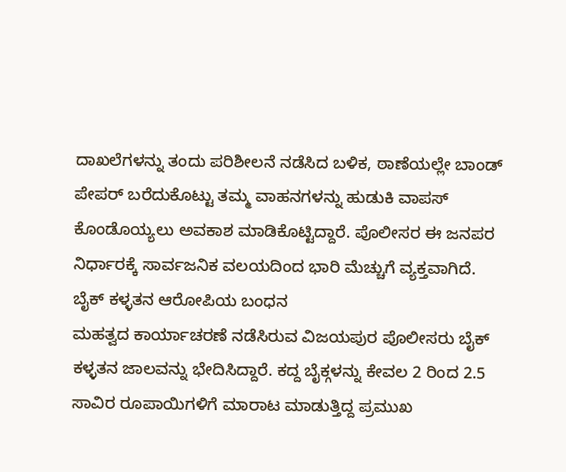ದಾಖಲೆಗಳನ್ನು ತಂದು ಪರಿಶೀಲನೆ ನಡೆಸಿದ ಬಳಿಕ, ಠಾಣೆಯಲ್ಲೇ ಬಾಂಡ್ ಪೇಪರ್ ಬರೆದುಕೊಟ್ಟು ತಮ್ಮ ವಾಹನಗಳನ್ನು ಹುಡುಕಿ ವಾಪಸ್ ಕೊಂಡೊಯ್ಯಲು ಅವಕಾಶ ಮಾಡಿಕೊಟ್ಟಿದ್ದಾರೆ. ಪೊಲೀಸರ ಈ ಜನಪರ ನಿರ್ಧಾರಕ್ಕೆ ಸಾರ್ವಜನಿಕ ವಲಯದಿಂದ ಭಾರಿ ಮೆಚ್ಚುಗೆ ವ್ಯಕ್ತವಾಗಿದೆ.
ಬೈಕ್ ಕಳ್ಳತನ ಆರೋಪಿಯ ಬಂಧನ
ಮಹತ್ವದ ಕಾರ್ಯಾಚರಣೆ ನಡೆಸಿರುವ ವಿಜಯಪುರ ಪೊಲೀಸರು ಬೈಕ್ ಕಳ್ಳತನ ಜಾಲವನ್ನು ಭೇದಿಸಿದ್ದಾರೆ. ಕದ್ದ ಬೈಕ್ಗಳನ್ನು ಕೇವಲ 2 ರಿಂದ 2.5 ಸಾವಿರ ರೂಪಾಯಿಗಳಿಗೆ ಮಾರಾಟ ಮಾಡುತ್ತಿದ್ದ ಪ್ರಮುಖ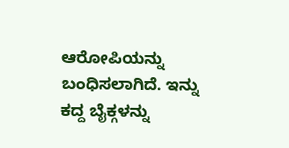ಆರೋಪಿಯನ್ನು ಬಂಧಿಸಲಾಗಿದೆ. ಇನ್ನು ಕದ್ದ ಬೈಕ್ಗಳನ್ನು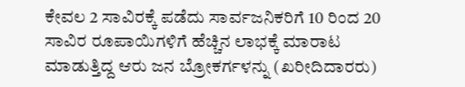ಕೇವಲ 2 ಸಾವಿರಕ್ಕೆ ಪಡೆದು ಸಾರ್ವಜನಿಕರಿಗೆ 10 ರಿಂದ 20 ಸಾವಿರ ರೂಪಾಯಿಗಳಿಗೆ ಹೆಚ್ಚಿನ ಲಾಭಕ್ಕೆ ಮಾರಾಟ ಮಾಡುತ್ತಿದ್ದ ಆರು ಜನ ಬ್ರೋಕರ್ಗಳನ್ನು (ಖರೀದಿದಾರರು)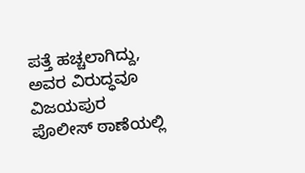ಪತ್ತೆ ಹಚ್ಚಲಾಗಿದ್ದು, ಅವರ ವಿರುದ್ಧವೂ ವಿಜಯಪುರ ಪೊಲೀಸ್ ಠಾಣೆಯಲ್ಲಿ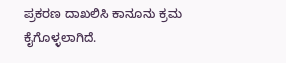ಪ್ರಕರಣ ದಾಖಲಿಸಿ ಕಾನೂನು ಕ್ರಮ ಕೈಗೊಳ್ಳಲಾಗಿದೆ.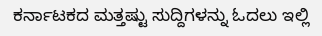ಕರ್ನಾಟಕದ ಮತ್ತಷ್ಟು ಸುದ್ದಿಗಳನ್ನು ಓದಲು ಇಲ್ಲಿ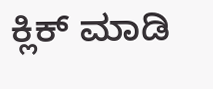ಕ್ಲಿಕ್ ಮಾಡಿ